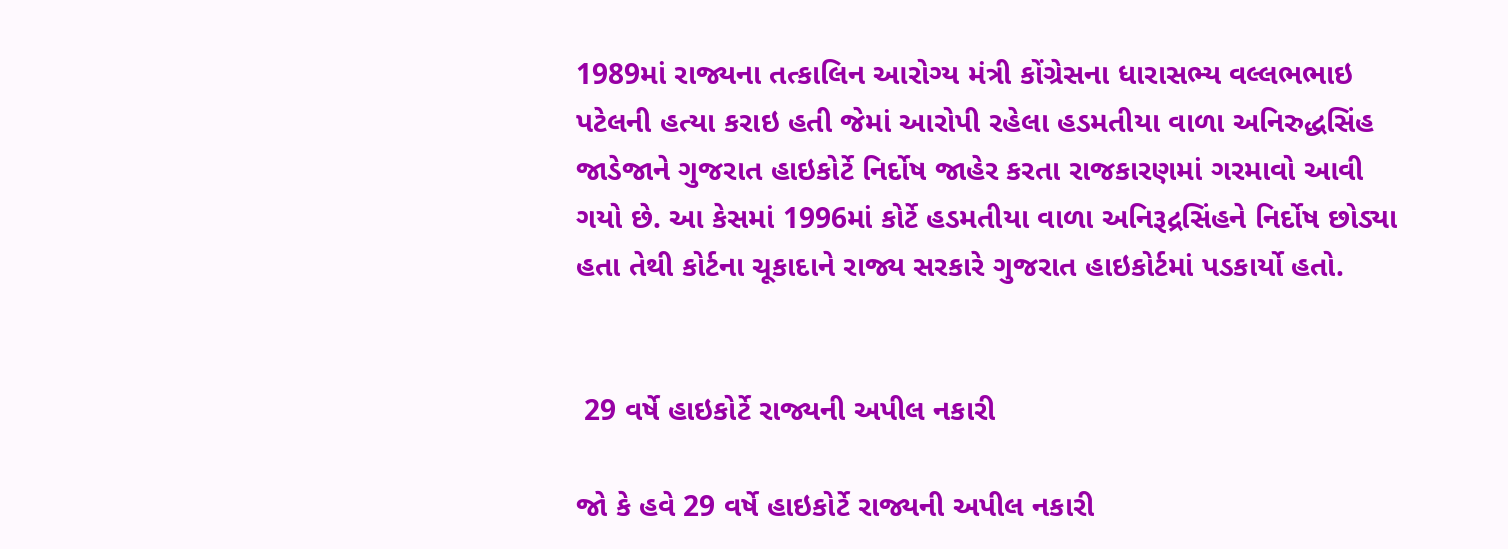1989માં રાજ્યના તત્કાલિન આરોગ્ય મંત્રી કોંગ્રેસના ધારાસભ્ય વલ્લભભાઇ પટેલની હત્યા કરાઇ હતી જેમાં આરોપી રહેલા હડમતીયા વાળા અનિરુદ્ધસિંહ જાડેજાને ગુજરાત હાઇકોર્ટે નિર્દોષ જાહેર કરતા રાજકારણમાં ગરમાવો આવી ગયો છે. આ કેસમાં 1996માં કોર્ટે હડમતીયા વાળા અનિરૂદ્રસિંહને નિર્દોષ છોડ્યા હતા તેથી કોર્ટના ચૂકાદાને રાજ્ય સરકારે ગુજરાત હાઇકોર્ટમાં પડકાર્યો હતો.


 29 વર્ષે હાઇકોર્ટે રાજ્યની અપીલ નકારી

જો કે હવે 29 વર્ષે હાઇકોર્ટે રાજ્યની અપીલ નકારી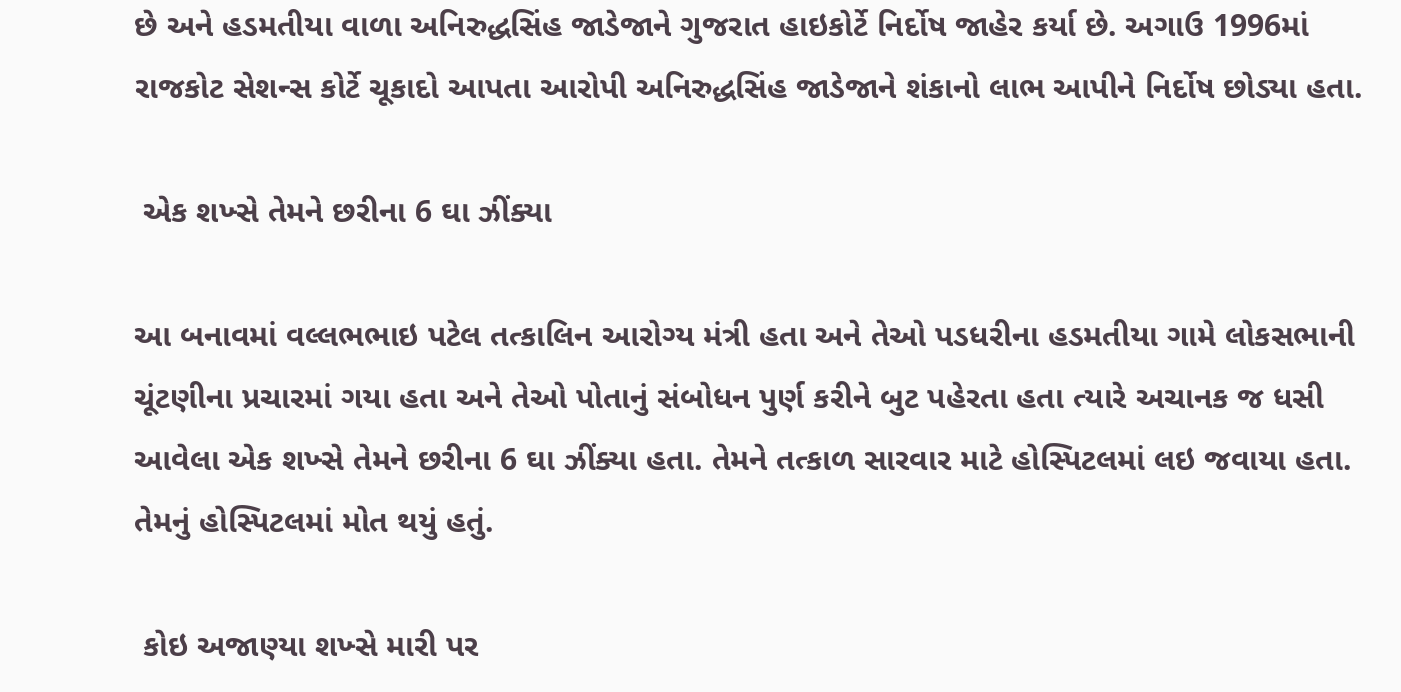છે અને હડમતીયા વાળા અનિરુદ્ધસિંહ જાડેજાને ગુજરાત હાઇકોર્ટે નિર્દોષ જાહેર કર્યા છે. અગાઉ 1996માં રાજકોટ સેશન્સ કોર્ટે ચૂકાદો આપતા આરોપી અનિરુદ્ધસિંહ જાડેજાને શંકાનો લાભ આપીને નિર્દોષ છોડ્યા હતા.

 એક શખ્સે તેમને છરીના 6 ઘા ઝીંક્યા

આ બનાવમાં વલ્લભભાઇ પટેલ તત્કાલિન આરોગ્ય મંત્રી હતા અને તેઓ પડધરીના હડમતીયા ગામે લોકસભાની ચૂંટણીના પ્રચારમાં ગયા હતા અને તેઓ પોતાનું સંબોધન પુર્ણ કરીને બુટ પહેરતા હતા ત્યારે અચાનક જ ધસી આવેલા એક શખ્સે તેમને છરીના 6 ઘા ઝીંક્યા હતા. તેમને તત્કાળ સારવાર માટે હોસ્પિટલમાં લઇ જવાયા હતા. તેમનું હોસ્પિટલમાં મોત થયું હતું.

 કોઇ અજાણ્યા શખ્સે મારી પર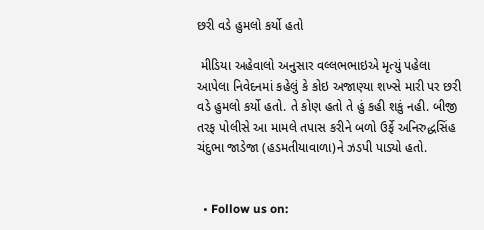છરી વડે હુમલો કર્યો હતો

 મીડિયા અહેવાલો અનુસાર વલ્લભભાઇએ મૃત્યું પહેલા આપેલા નિવેદનમાં કહેલું કે કોઇ અજાણ્યા શખ્સે મારી પર છરી વડે હુમલો કર્યો હતો. તે કોણ હતો તે હું કહી શકું નહી. બીજી તરફ પોલીસે આ મામલે તપાસ કરીને બળો ઉર્ફે અનિરુદ્ધસિંહ ચંદુભા જાડેજા (હડમતીયાવાળા)ને ઝડપી પાડ્યો હતો.


  • Follow us on: